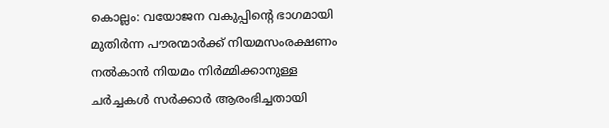കൊല്ലം: വയോജന വകുപ്പിന്റെ ഭാഗമായി മുതിർന്ന പൗരന്മാർക്ക് നിയമസംരക്ഷണം നൽകാൻ നിയമം നിർമ്മിക്കാനുള്ള ചർച്ചകൾ സർക്കാർ ആരംഭിച്ചതായി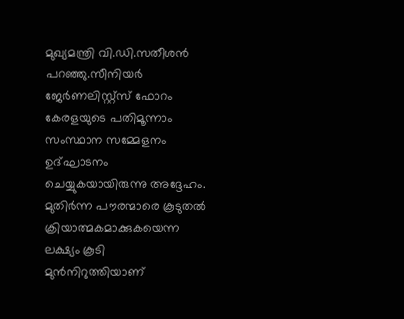മുഖ്യമന്ത്രി വി.ഡി.സതീശൻ പറഞ്ഞു.സീനിയർ ജേർണലിസ്റ്റ്സ് ഫോറം കേരളയുടെ പതിമൂന്നാം സംസ്ഥാന സമ്മേളനം ഉദ്ഘാടനം ചെയ്യുകയായിരുന്നു അദ്ദേഹം.
മുതിർന്ന പൗരന്മാരെ കൂടുതൽ ക്രിയാത്മകമാക്കുകയെന്ന ലക്ഷ്യം കൂടി മുൻനിറുത്തിയാണ്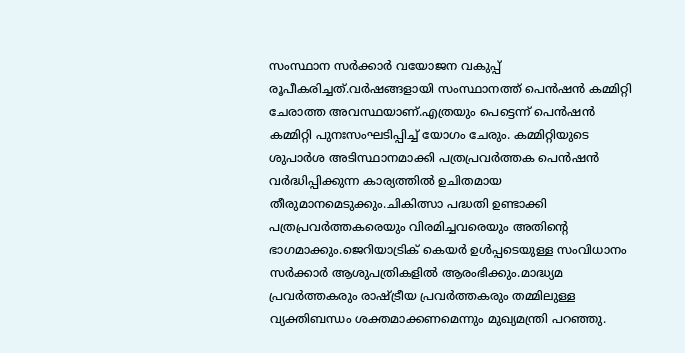സംസ്ഥാന സർക്കാർ വയോജന വകുപ്പ് രൂപീകരിച്ചത്.വർഷങ്ങളായി സംസ്ഥാനത്ത് പെൻഷൻ കമ്മിറ്റി ചേരാത്ത അവസ്ഥയാണ്.എത്രയും പെട്ടെന്ന് പെൻഷൻ കമ്മിറ്റി പുനഃസംഘടിപ്പിച്ച് യോഗം ചേരും. കമ്മിറ്റിയുടെ ശുപാർശ അടിസ്ഥാനമാക്കി പത്രപ്രവർത്തക പെൻഷൻ വർദ്ധിപ്പിക്കുന്ന കാര്യത്തിൽ ഉചിതമായ തീരുമാനമെടുക്കും.ചികിത്സാ പദ്ധതി ഉണ്ടാക്കി പത്രപ്രവർത്തകരെയും വിരമിച്ചവരെയും അതിന്റെ ഭാഗമാക്കും.ജെറിയാട്രിക് കെയർ ഉൾപ്പടെയുള്ള സംവിധാനം സർക്കാർ ആശുപത്രികളിൽ ആരംഭിക്കും.മാദ്ധ്യമ പ്രവർത്തകരും രാഷ്ട്രീയ പ്രവർത്തകരും തമ്മിലുള്ള വ്യക്തിബന്ധം ശക്തമാക്കണമെന്നും മുഖ്യമന്ത്രി പറഞ്ഞു.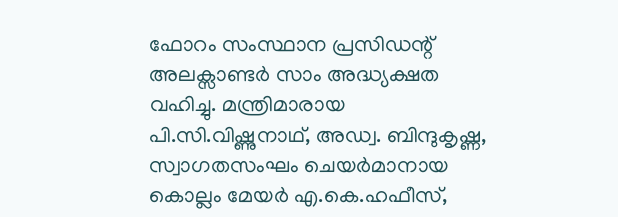ഫോറം സംസ്ഥാന പ്രസിഡന്റ് അലക്സാണ്ടർ സാം അദ്ധ്യക്ഷത വഹിച്ചു. മന്ത്രിമാരായ പി.സി.വിഷ്ണുനാഥ്, അഡ്വ. ബിന്ദുകൃഷ്ണ, സ്വാഗതസംഘം ചെയർമാനായ കൊല്ലം മേയർ എ.കെ.ഹഫീസ്,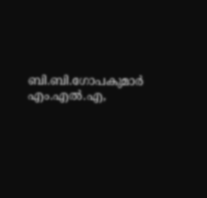ബി.ബി.ഗോപകുമാർ എം.എൽ.എ,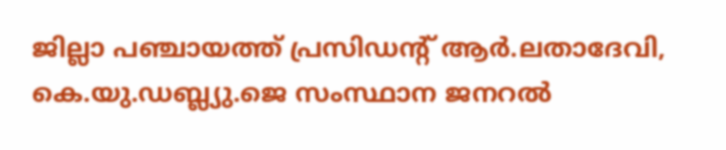ജില്ലാ പഞ്ചായത്ത് പ്രസിഡന്റ് ആർ.ലതാദേവി, കെ.യു.ഡബ്ല്യു.ജെ സംസ്ഥാന ജനറൽ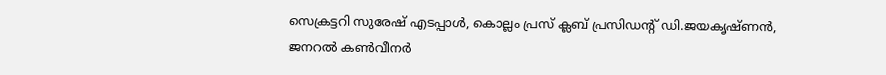സെക്രട്ടറി സുരേഷ് എടപ്പാൾ, കൊല്ലം പ്രസ് ക്ലബ് പ്രസിഡന്റ് ഡി.ജയകൃഷ്ണൻ, ജനറൽ കൺവീനർ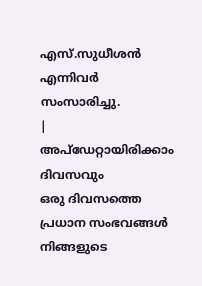എസ്.സുധീശൻ എന്നിവർ സംസാരിച്ചു.
|
അപ്ഡേറ്റായിരിക്കാം ദിവസവും
ഒരു ദിവസത്തെ പ്രധാന സംഭവങ്ങൾ നിങ്ങളുടെ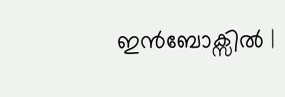ഇൻബോക്സിൽ |